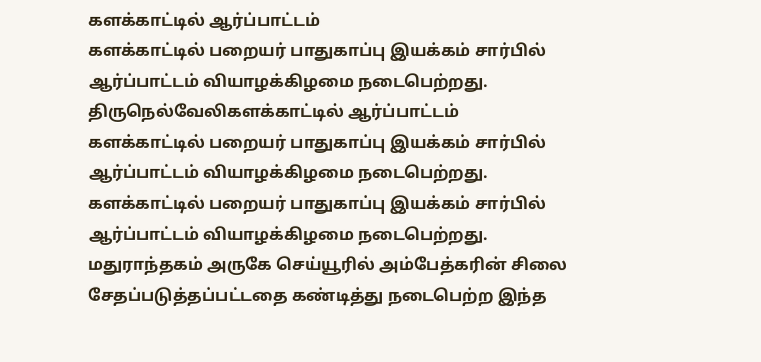களக்காட்டில் ஆர்ப்பாட்டம்
களக்காட்டில் பறையர் பாதுகாப்பு இயக்கம் சார்பில் ஆர்ப்பாட்டம் வியாழக்கிழமை நடைபெற்றது.
திருநெல்வேலிகளக்காட்டில் ஆர்ப்பாட்டம்
களக்காட்டில் பறையர் பாதுகாப்பு இயக்கம் சார்பில் ஆர்ப்பாட்டம் வியாழக்கிழமை நடைபெற்றது.
களக்காட்டில் பறையர் பாதுகாப்பு இயக்கம் சார்பில் ஆர்ப்பாட்டம் வியாழக்கிழமை நடைபெற்றது.
மதுராந்தகம் அருகே செய்யூரில் அம்பேத்கரின் சிலை சேதப்படுத்தப்பட்டதை கண்டித்து நடைபெற்ற இந்த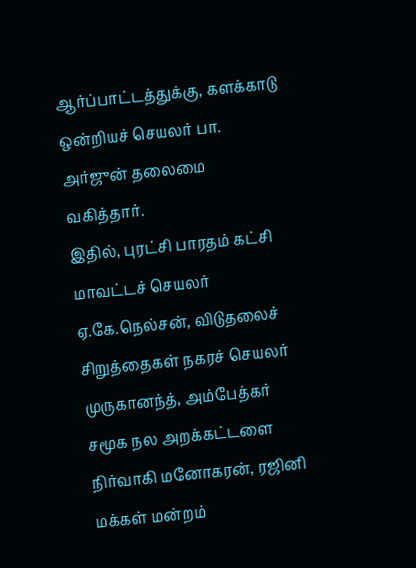ஆர்ப்பாட்டத்துக்கு, களக்காடு ஒன்றியச் செயலர் பா. அர்ஜுன் தலைமை வகித்தார்.
இதில், புரட்சி பாரதம் கட்சி மாவட்டச் செயலர் ஏ.கே.நெல்சன், விடுதலைச் சிறுத்தைகள் நகரச் செயலர் முருகானந்த், அம்பேத்கர் சமூக நல அறக்கட்டளை நிர்வாகி மனோகரன், ரஜினி மக்கள் மன்றம்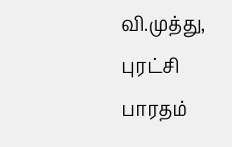வி.முத்து, புரட்சி பாரதம்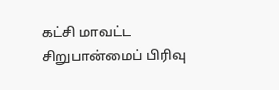கட்சி மாவட்ட சிறுபான்மைப் பிரிவு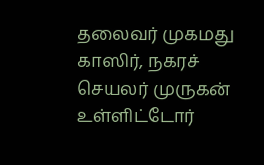தலைவர் முகமது காஸிர், நகரச் செயலர் முருகன் உள்ளிட்டோர்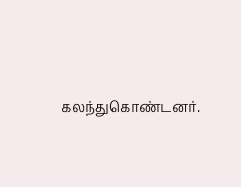கலந்துகொண்டனர்.